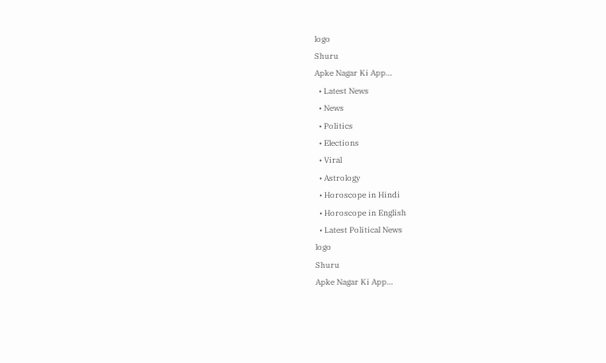logo
Shuru
Apke Nagar Ki App…
  • Latest News
  • News
  • Politics
  • Elections
  • Viral
  • Astrology
  • Horoscope in Hindi
  • Horoscope in English
  • Latest Political News
logo
Shuru
Apke Nagar Ki App…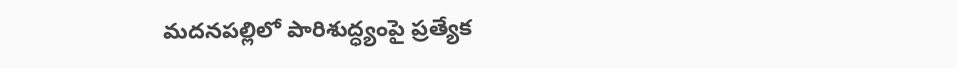మదనపల్లిలో పారిశుద్ధ్యంపై ప్రత్యేక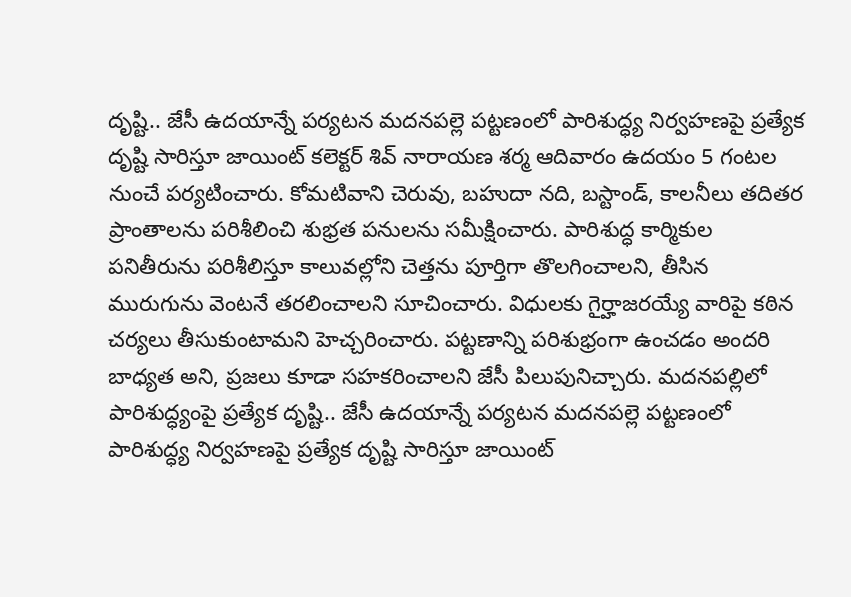దృష్టి.. జేసీ ఉదయాన్నే పర్యటన మదనపల్లె పట్టణంలో పారిశుద్ధ్య నిర్వహణపై ప్రత్యేక దృష్టి సారిస్తూ జాయింట్ కలెక్టర్ శివ్ నారాయణ శర్మ ఆదివారం ఉదయం 5 గంటల నుంచే పర్యటించారు. కోమటివాని చెరువు, బహుదా నది, బస్టాండ్, కాలనీలు తదితర ప్రాంతాలను పరిశీలించి శుభ్రత పనులను సమీక్షించారు. పారిశుద్ధ కార్మికుల పనితీరును పరిశీలిస్తూ కాలువల్లోని చెత్తను పూర్తిగా తొలగించాలని, తీసిన మురుగును వెంటనే తరలించాలని సూచించారు. విధులకు గైర్హాజరయ్యే వారిపై కఠిన చర్యలు తీసుకుంటామని హెచ్చరించారు. పట్టణాన్ని పరిశుభ్రంగా ఉంచడం అందరి బాధ్యత అని, ప్రజలు కూడా సహకరించాలని జేసీ పిలుపునిచ్చారు. మదనపల్లిలో పారిశుద్ధ్యంపై ప్రత్యేక దృష్టి.. జేసీ ఉదయాన్నే పర్యటన మదనపల్లె పట్టణంలో పారిశుద్ధ్య నిర్వహణపై ప్రత్యేక దృష్టి సారిస్తూ జాయింట్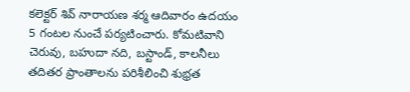కలెక్టర్ శివ్ నారాయణ శర్మ ఆదివారం ఉదయం 5 గంటల నుంచే పర్యటించారు. కోమటివాని చెరువు, బహుదా నది, బస్టాండ్, కాలనీలు తదితర ప్రాంతాలను పరిశీలించి శుభ్రత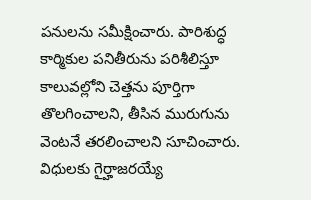పనులను సమీక్షించారు. పారిశుద్ధ కార్మికుల పనితీరును పరిశీలిస్తూ కాలువల్లోని చెత్తను పూర్తిగా తొలగించాలని, తీసిన మురుగును వెంటనే తరలించాలని సూచించారు. విధులకు గైర్హాజరయ్యే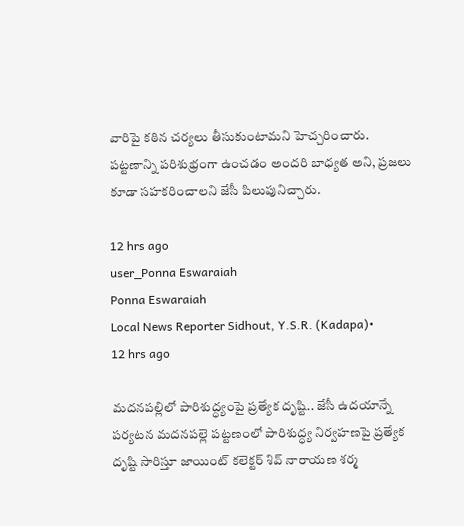వారిపై కఠిన చర్యలు తీసుకుంటామని హెచ్చరించారు. పట్టణాన్ని పరిశుభ్రంగా ఉంచడం అందరి బాధ్యత అని, ప్రజలు కూడా సహకరించాలని జేసీ పిలుపునిచ్చారు.

12 hrs ago
user_Ponna Eswaraiah
Ponna Eswaraiah
Local News Reporter Sidhout, Y.S.R. (Kadapa)•
12 hrs ago

మదనపల్లిలో పారిశుద్ధ్యంపై ప్రత్యేక దృష్టి.. జేసీ ఉదయాన్నే పర్యటన మదనపల్లె పట్టణంలో పారిశుద్ధ్య నిర్వహణపై ప్రత్యేక దృష్టి సారిస్తూ జాయింట్ కలెక్టర్ శివ్ నారాయణ శర్మ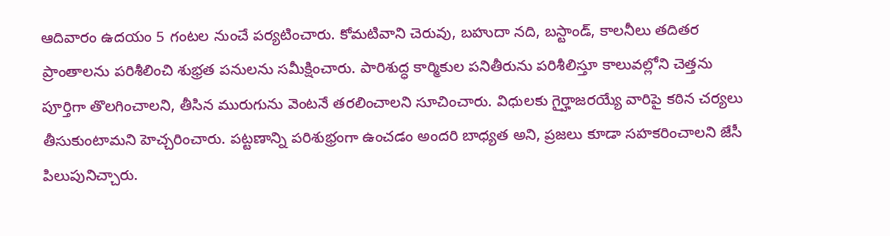ఆదివారం ఉదయం 5 గంటల నుంచే పర్యటించారు. కోమటివాని చెరువు, బహుదా నది, బస్టాండ్, కాలనీలు తదితర ప్రాంతాలను పరిశీలించి శుభ్రత పనులను సమీక్షించారు. పారిశుద్ధ కార్మికుల పనితీరును పరిశీలిస్తూ కాలువల్లోని చెత్తను పూర్తిగా తొలగించాలని, తీసిన మురుగును వెంటనే తరలించాలని సూచించారు. విధులకు గైర్హాజరయ్యే వారిపై కఠిన చర్యలు తీసుకుంటామని హెచ్చరించారు. పట్టణాన్ని పరిశుభ్రంగా ఉంచడం అందరి బాధ్యత అని, ప్రజలు కూడా సహకరించాలని జేసీ పిలుపునిచ్చారు.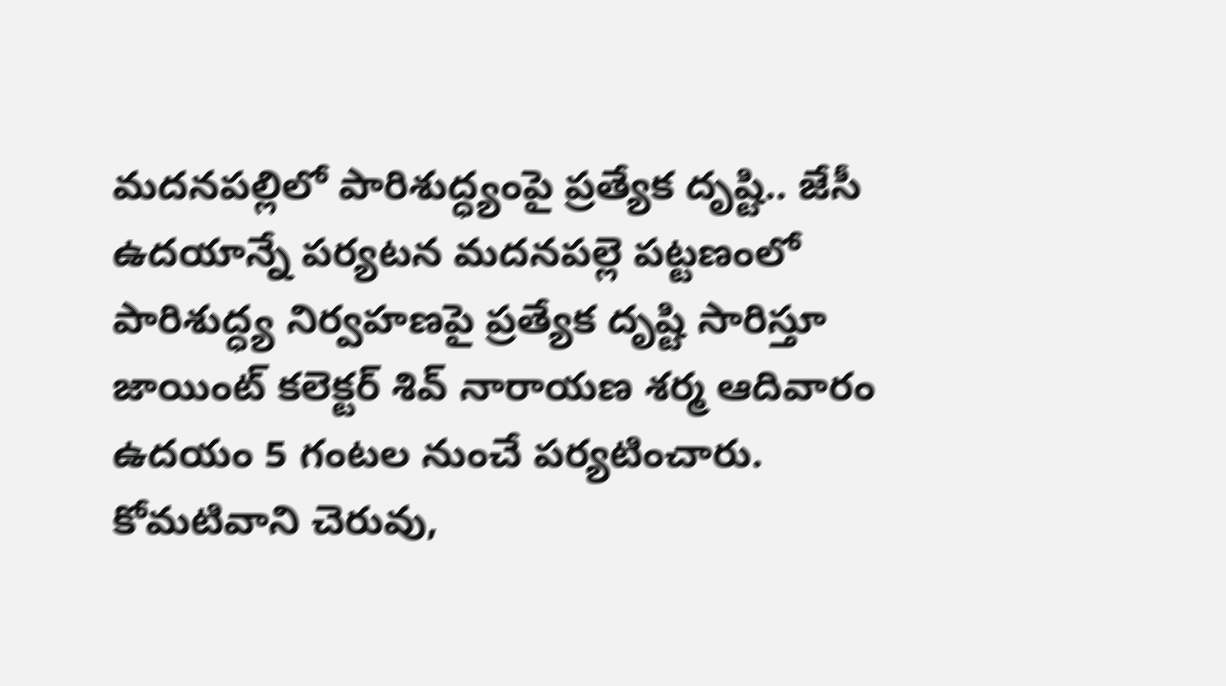మదనపల్లిలో పారిశుద్ధ్యంపై ప్రత్యేక దృష్టి.. జేసీ ఉదయాన్నే పర్యటన మదనపల్లె పట్టణంలో పారిశుద్ధ్య నిర్వహణపై ప్రత్యేక దృష్టి సారిస్తూ జాయింట్ కలెక్టర్ శివ్ నారాయణ శర్మ ఆదివారం ఉదయం 5 గంటల నుంచే పర్యటించారు. కోమటివాని చెరువు,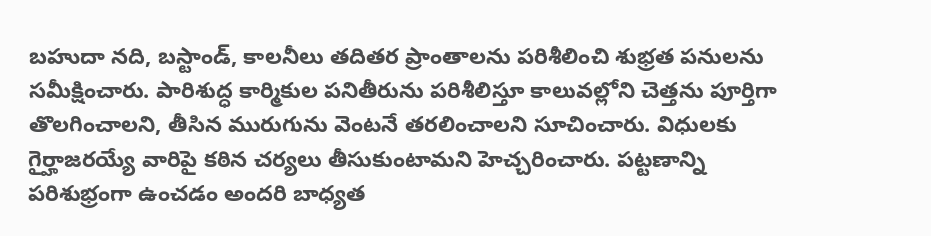బహుదా నది, బస్టాండ్, కాలనీలు తదితర ప్రాంతాలను పరిశీలించి శుభ్రత పనులను సమీక్షించారు. పారిశుద్ధ కార్మికుల పనితీరును పరిశీలిస్తూ కాలువల్లోని చెత్తను పూర్తిగా తొలగించాలని, తీసిన మురుగును వెంటనే తరలించాలని సూచించారు. విధులకు గైర్హాజరయ్యే వారిపై కఠిన చర్యలు తీసుకుంటామని హెచ్చరించారు. పట్టణాన్ని పరిశుభ్రంగా ఉంచడం అందరి బాధ్యత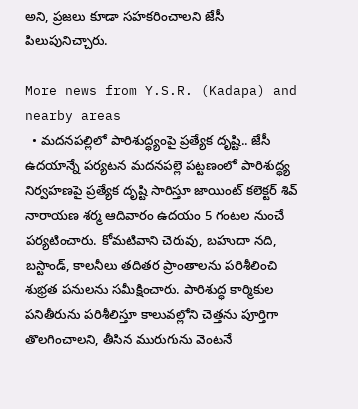అని, ప్రజలు కూడా సహకరించాలని జేసీ పిలుపునిచ్చారు.

More news from Y.S.R. (Kadapa) and nearby areas
  • మదనపల్లిలో పారిశుద్ధ్యంపై ప్రత్యేక దృష్టి.. జేసీ ఉదయాన్నే పర్యటన మదనపల్లె పట్టణంలో పారిశుద్ధ్య నిర్వహణపై ప్రత్యేక దృష్టి సారిస్తూ జాయింట్ కలెక్టర్ శివ్ నారాయణ శర్మ ఆదివారం ఉదయం 5 గంటల నుంచే పర్యటించారు. కోమటివాని చెరువు, బహుదా నది, బస్టాండ్, కాలనీలు తదితర ప్రాంతాలను పరిశీలించి శుభ్రత పనులను సమీక్షించారు. పారిశుద్ధ కార్మికుల పనితీరును పరిశీలిస్తూ కాలువల్లోని చెత్తను పూర్తిగా తొలగించాలని, తీసిన మురుగును వెంటనే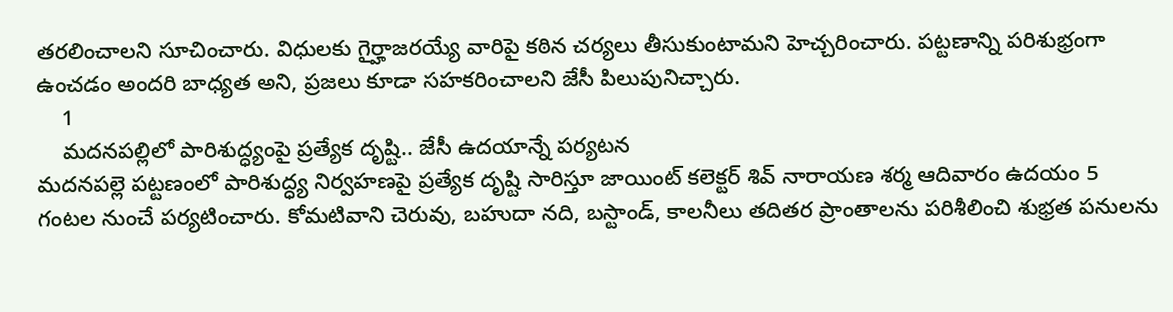తరలించాలని సూచించారు. విధులకు గైర్హాజరయ్యే వారిపై కఠిన చర్యలు తీసుకుంటామని హెచ్చరించారు. పట్టణాన్ని పరిశుభ్రంగా ఉంచడం అందరి బాధ్యత అని, ప్రజలు కూడా సహకరించాలని జేసీ పిలుపునిచ్చారు.
    1
    మదనపల్లిలో పారిశుద్ధ్యంపై ప్రత్యేక దృష్టి.. జేసీ ఉదయాన్నే పర్యటన
మదనపల్లె పట్టణంలో పారిశుద్ధ్య నిర్వహణపై ప్రత్యేక దృష్టి సారిస్తూ జాయింట్ కలెక్టర్ శివ్ నారాయణ శర్మ ఆదివారం ఉదయం 5 గంటల నుంచే పర్యటించారు. కోమటివాని చెరువు, బహుదా నది, బస్టాండ్, కాలనీలు తదితర ప్రాంతాలను పరిశీలించి శుభ్రత పనులను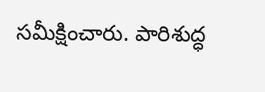సమీక్షించారు. పారిశుద్ధ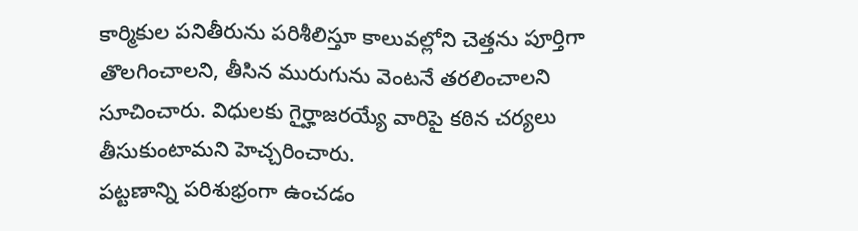కార్మికుల పనితీరును పరిశీలిస్తూ కాలువల్లోని చెత్తను పూర్తిగా తొలగించాలని, తీసిన మురుగును వెంటనే తరలించాలని సూచించారు. విధులకు గైర్హాజరయ్యే వారిపై కఠిన చర్యలు తీసుకుంటామని హెచ్చరించారు.
పట్టణాన్ని పరిశుభ్రంగా ఉంచడం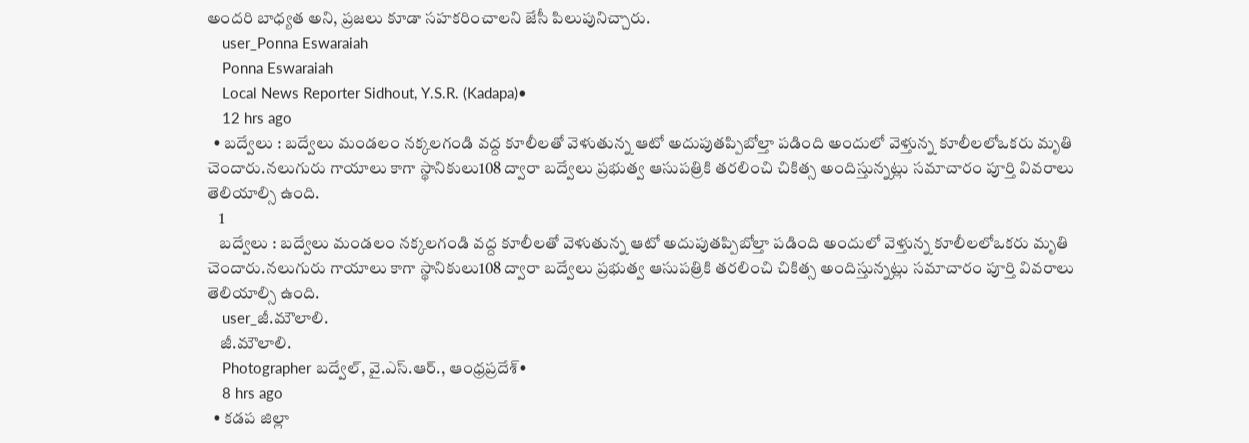అందరి బాధ్యత అని, ప్రజలు కూడా సహకరించాలని జేసీ పిలుపునిచ్చారు.
    user_Ponna Eswaraiah
    Ponna Eswaraiah
    Local News Reporter Sidhout, Y.S.R. (Kadapa)•
    12 hrs ago
  • బద్వేలు : బద్వేలు మండలం నక్కలగండి వద్ద కూలీలతో వెళుతున్న ఆటో అదుపుతప్పిబోల్తా పడింది అందులో వెళ్తున్న కూలీలలోఒకరు మృతి చెందారు.నలుగురు గాయాలు కాగా స్థానికులు108 ద్వారా బద్వేలు ప్రభుత్వ ఆసుపత్రికి తరలించి చికిత్స అందిస్తున్నట్లు సమాచారం పూర్తి వివరాలు తెలియాల్సి ఉంది.
    1
    బద్వేలు : బద్వేలు మండలం నక్కలగండి వద్ద కూలీలతో వెళుతున్న ఆటో అదుపుతప్పిబోల్తా పడింది అందులో వెళ్తున్న కూలీలలోఒకరు మృతి చెందారు.నలుగురు గాయాలు కాగా స్థానికులు108 ద్వారా బద్వేలు ప్రభుత్వ ఆసుపత్రికి తరలించి చికిత్స అందిస్తున్నట్లు సమాచారం పూర్తి వివరాలు తెలియాల్సి ఉంది.
    user_జీ.మౌలాలి.
    జీ.మౌలాలి.
    Photographer బద్వేల్, వై.ఎస్.ఆర్., ఆంధ్రప్రదేశ్•
    8 hrs ago
  • కడప జిల్లా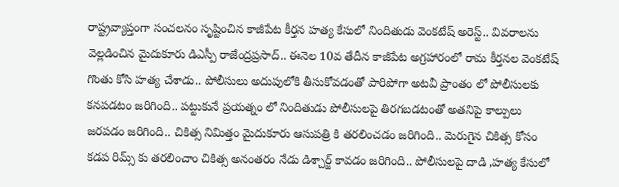రాష్ట్రవ్యాప్తంగా సంచలనం సృష్టించిన కాజీపేట కీర్తన హత్య కేసులో నిందితుడు వెంకటేష్ అరెస్ట్.. వివరాలను వెల్లడించిన మైదుకూరు డిఎస్పీ రాజేంద్రప్రసాద్.. ఈనెల 10వ తేదీన కాజీపేట అగ్రహారంలో రామ కీర్తనల వెంకటేష్ గొంతు కోసి హత్య చేశాడు.. పోలీసులు అదుపులోకి తీసుకోవడంతో పారిపోగా అటవీ ప్రాంతం లో పోలీసులకు కనపడటం జరిగింది.. పట్టుకునే ప్రయత్నం లో నిందితుడు పోలీసులపై తిరగబడటంతో అతనిపై కాల్పులు జరపడం జరిగింది.. చికిత్స నిమిత్తం మైదుకూరు ఆసుపత్రి కి తరలించడం జరిగింది.. మెరుగైన చికిత్స కోసం కడప రిమ్స్ కు తరలించాం చికిత్స అనంతరం నేడు డిశ్చార్జ్ కావడం జరిగింది.. పోలీసులపై దాడి ,హత్య కేసులో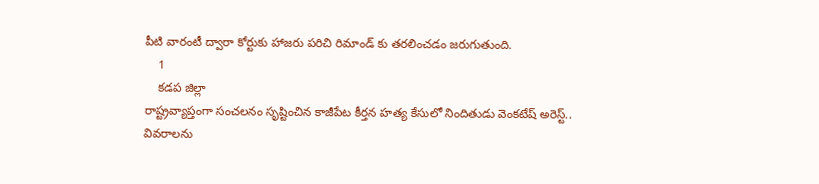పీటి వారంటీ ద్వారా కోర్టుకు హాజరు పరిచి రిమాండ్ కు తరలించడం జరుగుతుంది.
    1
    కడప జిల్లా
రాష్ట్రవ్యాప్తంగా సంచలనం సృష్టించిన కాజీపేట కీర్తన హత్య కేసులో నిందితుడు వెంకటేష్ అరెస్ట్..
వివరాలను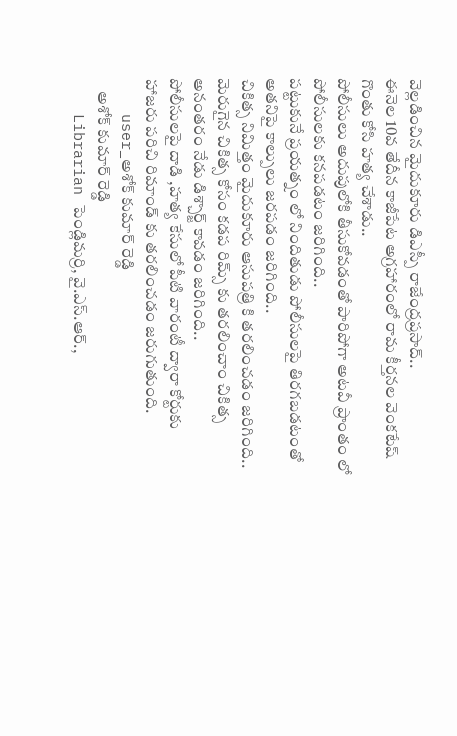వెల్లడించిన మైదుకూరు డిఎస్పీ రాజేంద్రప్రసాద్..
ఈనెల 10వ తేదీన కాజీపేట అగ్రహారంలో రామ కీర్తనల వెంకటేష్ గొంతు కోసి హత్య చేశాడు..
పోలీసులు అదుపులోకి తీసుకోవడంతో పారిపోగా అటవీ ప్రాంతం లో పోలీసులకు కనపడటం జరిగింది..
పట్టుకునే ప్రయత్నం లో నిందితుడు పోలీసులపై తిరగబడటంతో అతనిపై కాల్పులు జరపడం జరిగింది..
చికిత్స నిమిత్తం మైదుకూరు ఆసుపత్రి కి తరలించడం జరిగింది..
మెరుగైన చికిత్స కోసం కడప రిమ్స్ కు తరలించాం చికిత్స అనంతరం నేడు డిశ్చార్జ్ కావడం జరిగింది..
పోలీసులపై దాడి ,హత్య కేసులో పీటి వారంటీ ద్వారా కోర్టుకు హాజరు పరిచి రిమాండ్ కు తరలించడం జరుగుతుంది.
    user_అశోక్ కుమార్ రెడ్డి
    అశోక్ కుమార్ రెడ్డి
    Librarian పెండ్లిమర్రి, వై.ఎస్.ఆర్.,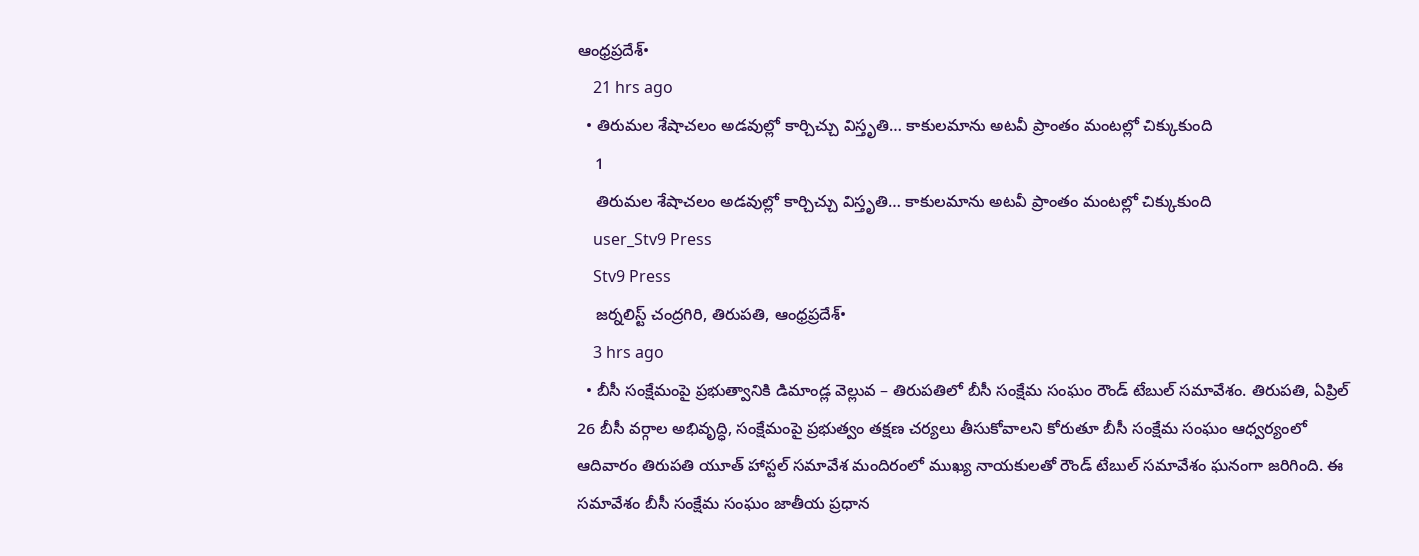ఆంధ్రప్రదేశ్•
    21 hrs ago
  • తిరుమల శేషాచలం అడవుల్లో కార్చిచ్చు విస్తృతి… కాకులమాను అటవీ ప్రాంతం మంటల్లో చిక్కుకుంది
    1
    తిరుమల శేషాచలం అడవుల్లో కార్చిచ్చు విస్తృతి… కాకులమాను అటవీ ప్రాంతం మంటల్లో చిక్కుకుంది
    user_Stv9 Press
    Stv9 Press
    జర్నలిస్ట్ చంద్రగిరి, తిరుపతి, ఆంధ్రప్రదేశ్•
    3 hrs ago
  • బీసీ సంక్షేమంపై ప్రభుత్వానికి డిమాండ్ల వెల్లువ – తిరుపతిలో బీసీ సంక్షేమ సంఘం రౌండ్ టేబుల్ సమావేశం. తిరుపతి, ఏప్రిల్ 26 బీసీ వర్గాల అభివృద్ధి, సంక్షేమంపై ప్రభుత్వం తక్షణ చర్యలు తీసుకోవాలని కోరుతూ బీసీ సంక్షేమ సంఘం ఆధ్వర్యంలో ఆదివారం తిరుపతి యూత్ హాస్టల్ సమావేశ మందిరంలో ముఖ్య నాయకులతో రౌండ్ టేబుల్ సమావేశం ఘనంగా జరిగింది. ఈ సమావేశం బీసీ సంక్షేమ సంఘం జాతీయ ప్రధాన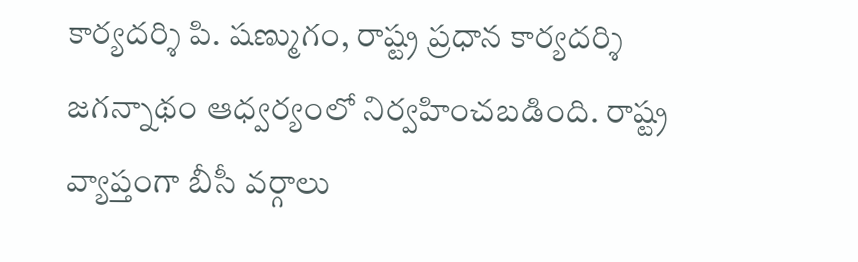కార్యదర్శి పి. షణ్ముగం, రాష్ట్ర ప్రధాన కార్యదర్శి జగన్నాథం ఆధ్వర్యంలో నిర్వహించబడింది. రాష్ట్ర వ్యాప్తంగా బీసీ వర్గాలు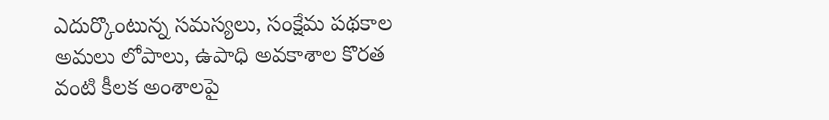ఎదుర్కొంటున్న సమస్యలు, సంక్షేమ పథకాల అమలు లోపాలు, ఉపాధి అవకాశాల కొరత వంటి కీలక అంశాలపై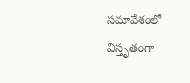సమావేశంలో విస్తృతంగా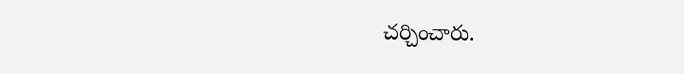చర్చించారు.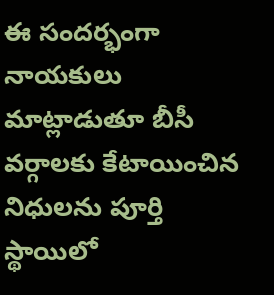ఈ సందర్భంగా నాయకులు మాట్లాడుతూ బీసీ వర్గాలకు కేటాయించిన నిధులను పూర్తి స్థాయిలో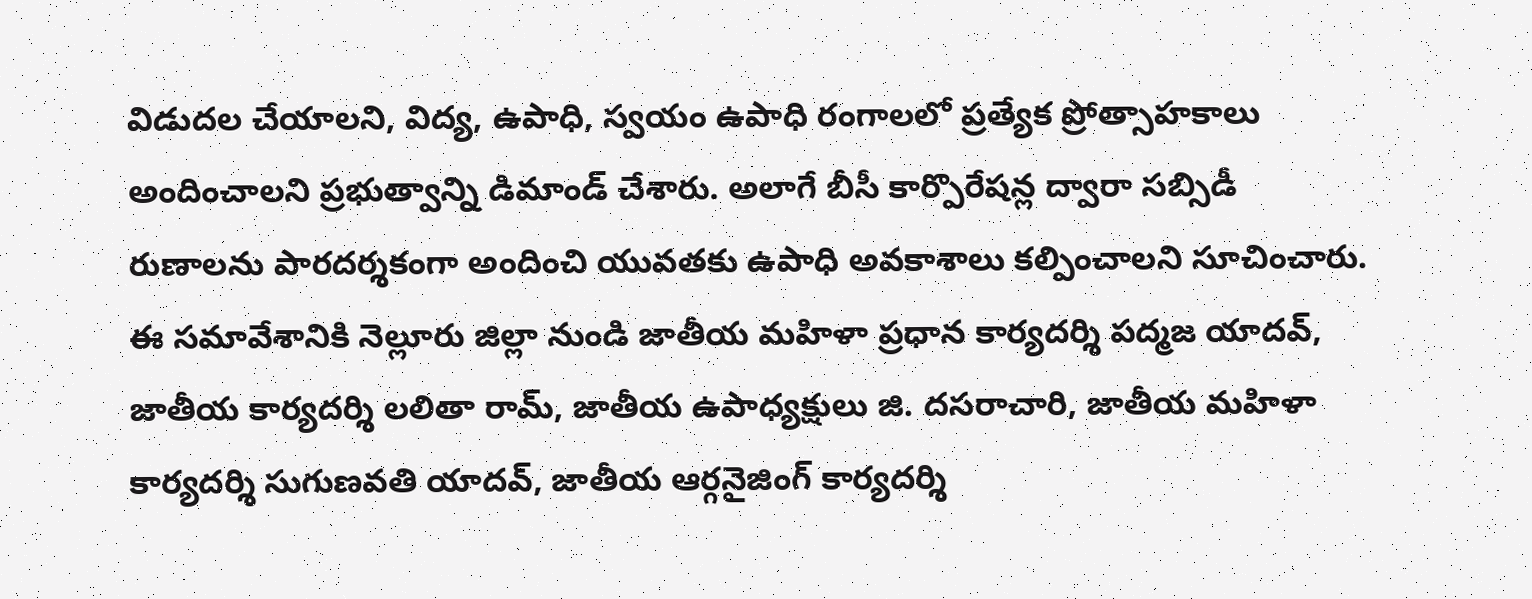విడుదల చేయాలని, విద్య, ఉపాధి, స్వయం ఉపాధి రంగాలలో ప్రత్యేక ప్రోత్సాహకాలు అందించాలని ప్రభుత్వాన్ని డిమాండ్ చేశారు. అలాగే బీసీ కార్పొరేషన్ల ద్వారా సబ్సిడీ రుణాలను పారదర్శకంగా అందించి యువతకు ఉపాధి అవకాశాలు కల్పించాలని సూచించారు. ఈ సమావేశానికి నెల్లూరు జిల్లా నుండి జాతీయ మహిళా ప్రధాన కార్యదర్శి పద్మజ యాదవ్, జాతీయ కార్యదర్శి లలితా రామ్, జాతీయ ఉపాధ్యక్షులు జి. దసరాచారి, జాతీయ మహిళా కార్యదర్శి సుగుణవతి యాదవ్, జాతీయ ఆర్గనైజింగ్ కార్యదర్శి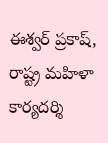ఈశ్వర్ ప్రకాష్, రాష్ట్ర మహిళా కార్యదర్శి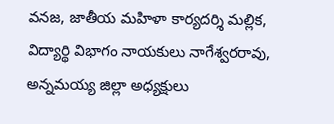వనజ, జాతీయ మహిళా కార్యదర్శి మల్లిక, విద్యార్థి విభాగం నాయకులు నాగేశ్వరరావు, అన్నమయ్య జిల్లా అధ్యక్షులు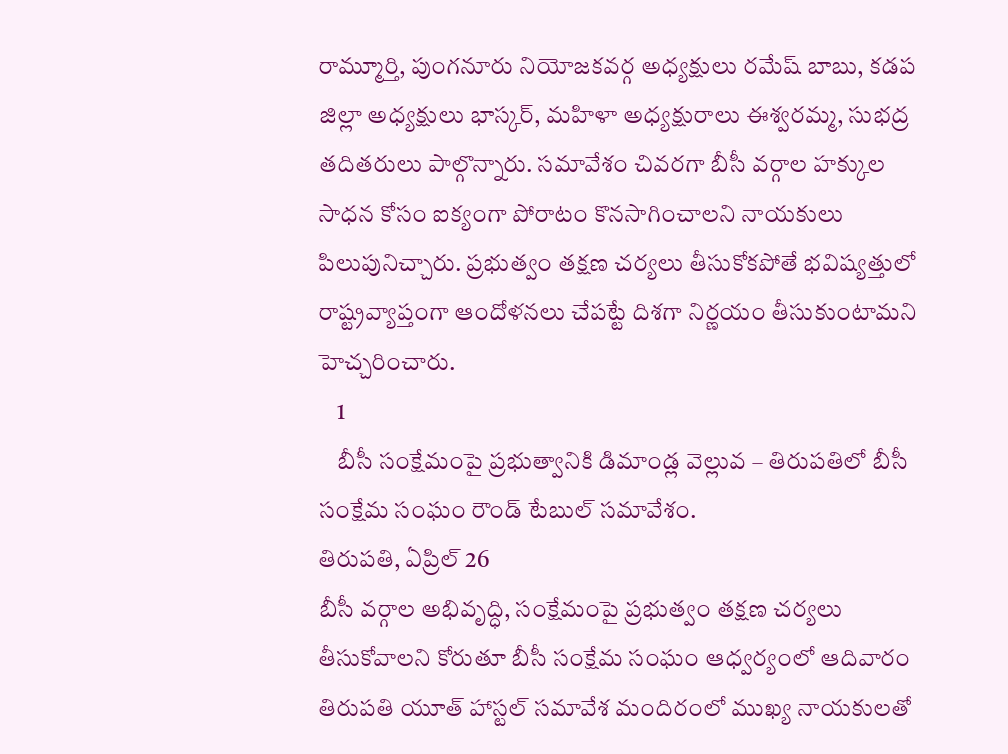రామ్మూర్తి, పుంగనూరు నియోజకవర్గ అధ్యక్షులు రమేష్ బాబు, కడప జిల్లా అధ్యక్షులు భాస్కర్, మహిళా అధ్యక్షురాలు ఈశ్వరమ్మ, సుభద్ర తదితరులు పాల్గొన్నారు. సమావేశం చివరగా బీసీ వర్గాల హక్కుల సాధన కోసం ఐక్యంగా పోరాటం కొనసాగించాలని నాయకులు పిలుపునిచ్చారు. ప్రభుత్వం తక్షణ చర్యలు తీసుకోకపోతే భవిష్యత్తులో రాష్ట్రవ్యాప్తంగా ఆందోళనలు చేపట్టే దిశగా నిర్ణయం తీసుకుంటామని హెచ్చరించారు.
    1
    బీసీ సంక్షేమంపై ప్రభుత్వానికి డిమాండ్ల వెల్లువ – తిరుపతిలో బీసీ సంక్షేమ సంఘం రౌండ్ టేబుల్ సమావేశం.
తిరుపతి, ఏప్రిల్ 26
బీసీ వర్గాల అభివృద్ధి, సంక్షేమంపై ప్రభుత్వం తక్షణ చర్యలు తీసుకోవాలని కోరుతూ బీసీ సంక్షేమ సంఘం ఆధ్వర్యంలో ఆదివారం తిరుపతి యూత్ హాస్టల్ సమావేశ మందిరంలో ముఖ్య నాయకులతో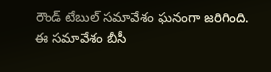రౌండ్ టేబుల్ సమావేశం ఘనంగా జరిగింది.
ఈ సమావేశం బీసీ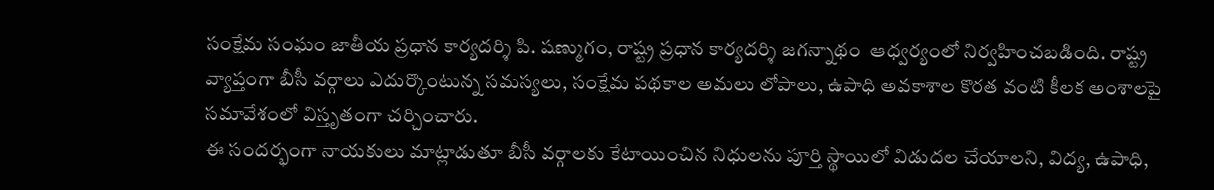సంక్షేమ సంఘం జాతీయ ప్రధాన కార్యదర్శి పి. షణ్ముగం, రాష్ట్ర ప్రధాన కార్యదర్శి జగన్నాథం  ఆధ్వర్యంలో నిర్వహించబడింది. రాష్ట్ర వ్యాప్తంగా బీసీ వర్గాలు ఎదుర్కొంటున్న సమస్యలు, సంక్షేమ పథకాల అమలు లోపాలు, ఉపాధి అవకాశాల కొరత వంటి కీలక అంశాలపై సమావేశంలో విస్తృతంగా చర్చించారు.
ఈ సందర్భంగా నాయకులు మాట్లాడుతూ బీసీ వర్గాలకు కేటాయించిన నిధులను పూర్తి స్థాయిలో విడుదల చేయాలని, విద్య, ఉపాధి,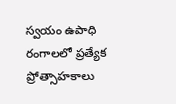స్వయం ఉపాధి రంగాలలో ప్రత్యేక ప్రోత్సాహకాలు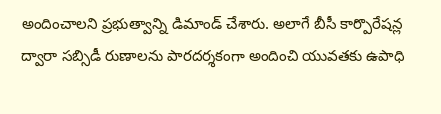అందించాలని ప్రభుత్వాన్ని డిమాండ్ చేశారు. అలాగే బీసీ కార్పొరేషన్ల ద్వారా సబ్సిడీ రుణాలను పారదర్శకంగా అందించి యువతకు ఉపాధి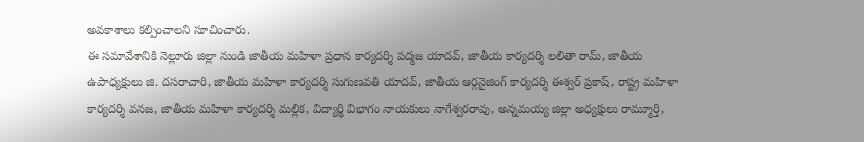అవకాశాలు కల్పించాలని సూచించారు.
ఈ సమావేశానికి నెల్లూరు జిల్లా నుండి జాతీయ మహిళా ప్రధాన కార్యదర్శి పద్మజ యాదవ్, జాతీయ కార్యదర్శి లలితా రామ్, జాతీయ ఉపాధ్యక్షులు జి. దసరాచారి, జాతీయ మహిళా కార్యదర్శి సుగుణవతి యాదవ్, జాతీయ ఆర్గనైజింగ్ కార్యదర్శి ఈశ్వర్ ప్రకాష్, రాష్ట్ర మహిళా కార్యదర్శి వనజ, జాతీయ మహిళా కార్యదర్శి మల్లిక, విద్యార్థి విభాగం నాయకులు నాగేశ్వరరావు, అన్నమయ్య జిల్లా అధ్యక్షులు రామ్మూర్తి,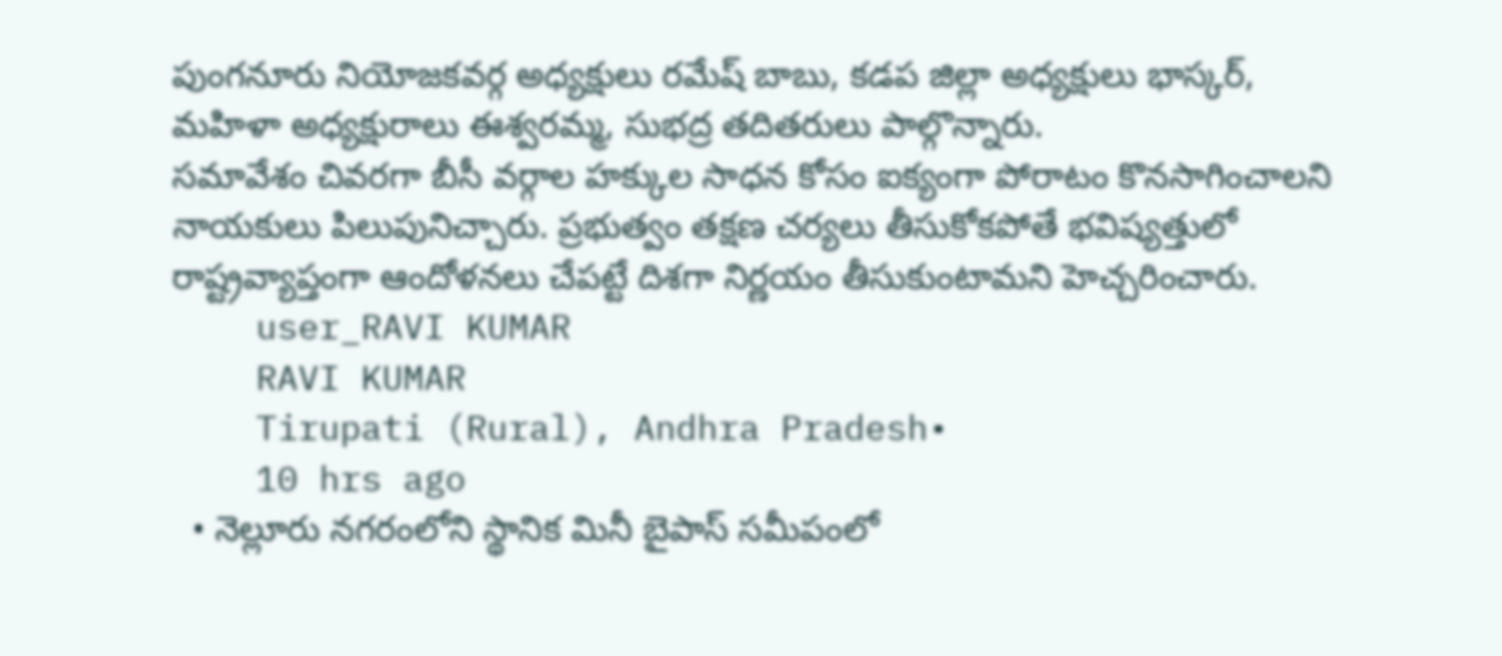పుంగనూరు నియోజకవర్గ అధ్యక్షులు రమేష్ బాబు, కడప జిల్లా అధ్యక్షులు భాస్కర్, మహిళా అధ్యక్షురాలు ఈశ్వరమ్మ, సుభద్ర తదితరులు పాల్గొన్నారు.
సమావేశం చివరగా బీసీ వర్గాల హక్కుల సాధన కోసం ఐక్యంగా పోరాటం కొనసాగించాలని నాయకులు పిలుపునిచ్చారు. ప్రభుత్వం తక్షణ చర్యలు తీసుకోకపోతే భవిష్యత్తులో రాష్ట్రవ్యాప్తంగా ఆందోళనలు చేపట్టే దిశగా నిర్ణయం తీసుకుంటామని హెచ్చరించారు.
    user_RAVI KUMAR
    RAVI KUMAR
    Tirupati (Rural), Andhra Pradesh•
    10 hrs ago
  • నెల్లూరు నగరంలోని స్థానిక మినీ బైపాస్ సమీపంలో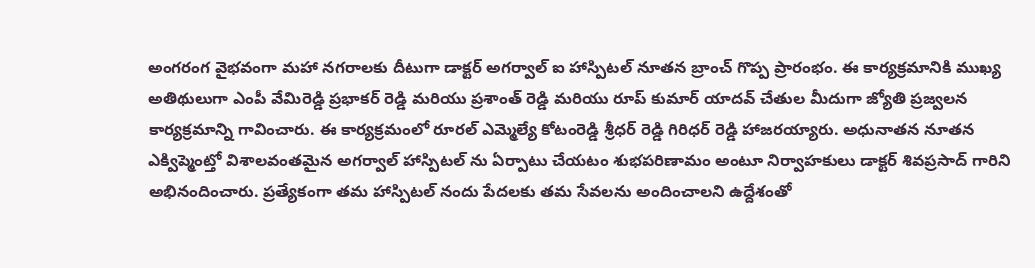అంగరంగ వైభవంగా మహా నగరాలకు దీటుగా డాక్టర్ అగర్వాల్ ఐ హాస్పిటల్ నూతన బ్రాంచ్ గొప్ప ప్రారంభం. ఈ కార్యక్రమానికి ముఖ్య అతిథులుగా ఎంపీ వేమిరెడ్డి ప్రభాకర్ రెడ్డి మరియు ప్రశాంత్ రెడ్డి మరియు రూప్ కుమార్ యాదవ్ చేతుల మీదుగా జ్యోతి ప్రజ్వలన కార్యక్రమాన్ని గావించారు. ఈ కార్యక్రమంలో రూరల్ ఎమ్మెల్యే కోటంరెడ్డి శ్రీధర్ రెడ్డి గిరిధర్ రెడ్డి హాజరయ్యారు. అధునాతన నూతన ఎక్విప్మెంట్తో విశాలవంతమైన అగర్వాల్ హాస్పిటల్ ను ఏర్పాటు చేయటం శుభపరిణామం అంటూ నిర్వాహకులు డాక్టర్ శివప్రసాద్ గారిని అభినందించారు. ప్రత్యేకంగా తమ హాస్పిటల్ నందు పేదలకు తమ సేవలను అందించాలని ఉద్దేశంతో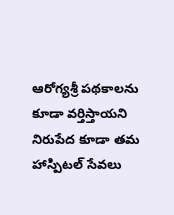ఆరోగ్యశ్రీ పథకాలను కూడా వర్తిస్తాయని నిరుపేద కూడా తమ హాస్పిటల్ సేవలు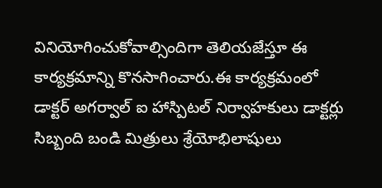వినియోగించుకోవాల్సిందిగా తెలియజేస్తూ ఈ కార్యక్రమాన్ని కొనసాగించారు.ఈ కార్యక్రమంలో డాక్టర్ అగర్వాల్ ఐ హాస్పిటల్ నిర్వాహకులు డాక్టర్లు సిబ్బంది బండి మిత్రులు శ్రేయోభిలాషులు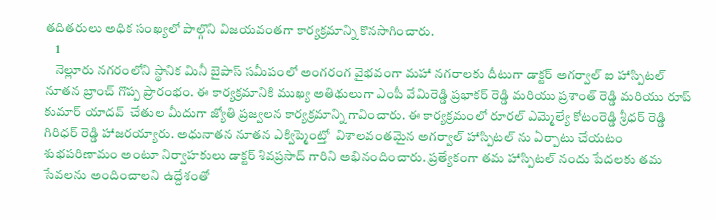తదితరులు అధిక సంఖ్యలో పాల్గొని విజయవంతగా కార్యక్రమాన్ని కొనసాగించారు.
    1
    నెల్లూరు నగరంలోని స్థానిక మినీ బైపాస్ సమీపంలో అంగరంగ వైభవంగా మహా నగరాలకు దీటుగా డాక్టర్ అగర్వాల్ ఐ హాస్పిటల్ నూతన బ్రాంచ్ గొప్ప ప్రారంభం. ఈ కార్యక్రమానికి ముఖ్య అతిథులుగా ఎంపీ వేమిరెడ్డి ప్రభాకర్ రెడ్డి మరియు ప్రశాంత్ రెడ్డి మరియు రూప్ కుమార్ యాదవ్  చేతుల మీదుగా జ్యోతి ప్రజ్వలన కార్యక్రమాన్ని గావించారు. ఈ కార్యక్రమంలో రూరల్ ఎమ్మెల్యే కోటంరెడ్డి శ్రీధర్ రెడ్డి గిరిధర్ రెడ్డి హాజరయ్యారు. అధునాతన నూతన ఎక్విప్మెంట్తో  విశాలవంతమైన అగర్వాల్ హాస్పిటల్ ను ఏర్పాటు చేయటం శుభపరిణామం అంటూ నిర్వాహకులు డాక్టర్ శివప్రసాద్ గారిని అభినందించారు. ప్రత్యేకంగా తమ హాస్పిటల్ నందు పేదలకు తమ సేవలను అందించాలని ఉద్దేశంతో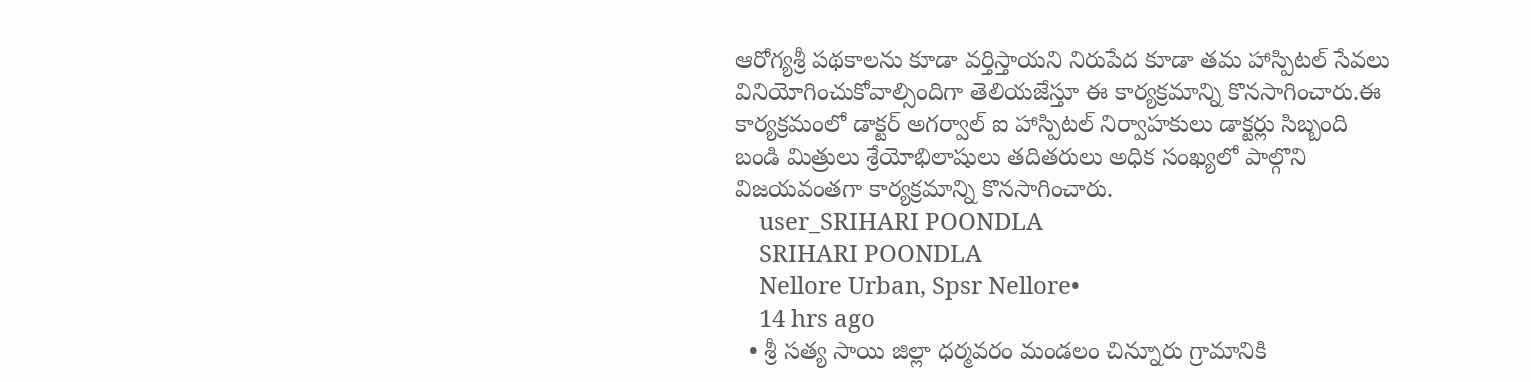ఆరోగ్యశ్రీ పథకాలను కూడా వర్తిస్తాయని నిరుపేద కూడా తమ హాస్పిటల్ సేవలు  వినియోగించుకోవాల్సిందిగా తెలియజేస్తూ ఈ కార్యక్రమాన్ని కొనసాగించారు.ఈ కార్యక్రమంలో డాక్టర్ అగర్వాల్ ఐ హాస్పిటల్ నిర్వాహకులు డాక్టర్లు సిబ్బంది బండి మిత్రులు శ్రేయోభిలాషులు తదితరులు అధిక సంఖ్యలో పాల్గొని విజయవంతగా కార్యక్రమాన్ని కొనసాగించారు.
    user_SRIHARI POONDLA
    SRIHARI POONDLA
    Nellore Urban, Spsr Nellore•
    14 hrs ago
  • శ్రీ సత్య సాయి జిల్లా ధర్మవరం మండలం చిన్నూరు గ్రామానికి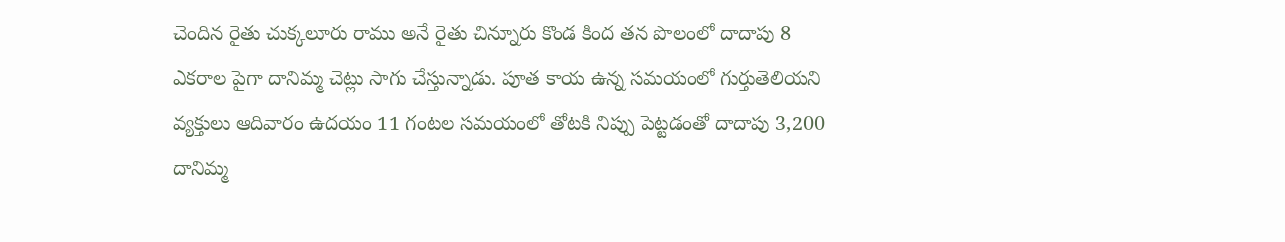చెందిన రైతు చుక్కలూరు రాము అనే రైతు చిన్నూరు కొండ కింద తన పొలంలో దాదాపు 8 ఎకరాల పైగా దానిమ్మ చెట్లు సాగు చేస్తున్నాడు. పూత కాయ ఉన్న సమయంలో గుర్తుతెలియని వ్యక్తులు ఆదివారం ఉదయం 11 గంటల సమయంలో తోటకి నిప్పు పెట్టడంతో దాదాపు 3,200 దానిమ్మ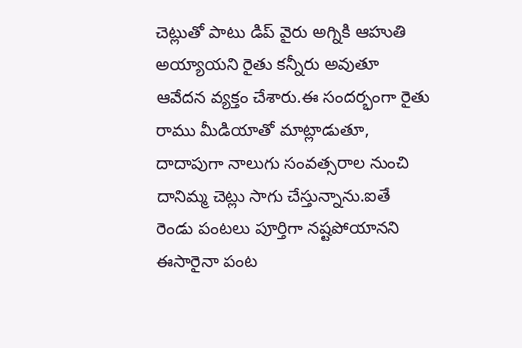చెట్లుతో పాటు డిప్ వైరు అగ్నికి ఆహుతి అయ్యాయని రైతు కన్నీరు అవుతూ ఆవేదన వ్యక్తం చేశారు.ఈ సందర్భంగా రైతు రాము మీడియాతో మాట్లాడుతూ, దాదాపుగా నాలుగు సంవత్సరాల నుంచి దానిమ్మ చెట్లు సాగు చేస్తున్నాను.ఐతే రెండు పంటలు పూర్తిగా నష్టపోయానని ఈసారైనా పంట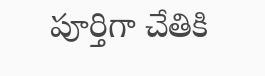పూర్తిగా చేతికి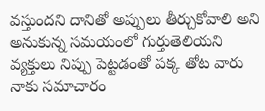వస్తుందని దానితో అప్పులు తీర్చుకోవాలి అని అనుకున్న సమయంలో గుర్తుతెలియని వ్యక్తులు నిప్పు పెట్టడంతో పక్క తోట వారు నాకు సమాచారం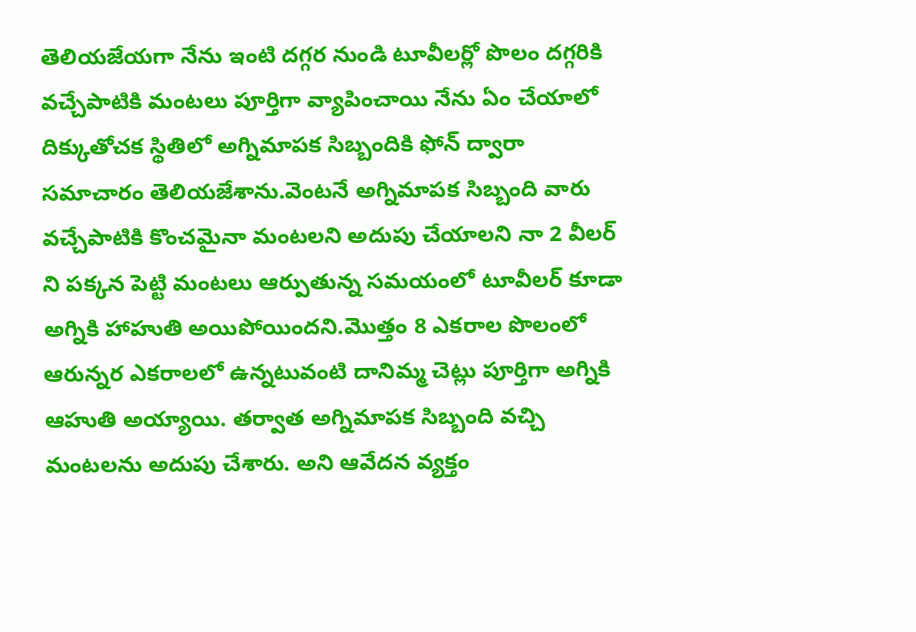తెలియజేయగా నేను ఇంటి దగ్గర నుండి టూవీలర్లో పొలం దగ్గరికి వచ్చేపాటికి మంటలు పూర్తిగా వ్యాపించాయి నేను ఏం చేయాలో దిక్కుతోచక స్థితిలో అగ్నిమాపక సిబ్బందికి ఫోన్ ద్వారా సమాచారం తెలియజేశాను.వెంటనే అగ్నిమాపక సిబ్బంది వారు వచ్చేపాటికి కొంచమైనా మంటలని అదుపు చేయాలని నా 2 వీలర్ ని పక్కన పెట్టి మంటలు ఆర్పుతున్న సమయంలో టూవీలర్ కూడా అగ్నికి హాహుతి అయిపోయిందని.మొత్తం 8 ఎకరాల పొలంలో ఆరున్నర ఎకరాలలో ఉన్నటువంటి దానిమ్మ చెట్లు పూర్తిగా అగ్నికి ఆహుతి అయ్యాయి. తర్వాత అగ్నిమాపక సిబ్బంది వచ్చి మంటలను అదుపు చేశారు. అని ఆవేదన వ్యక్తం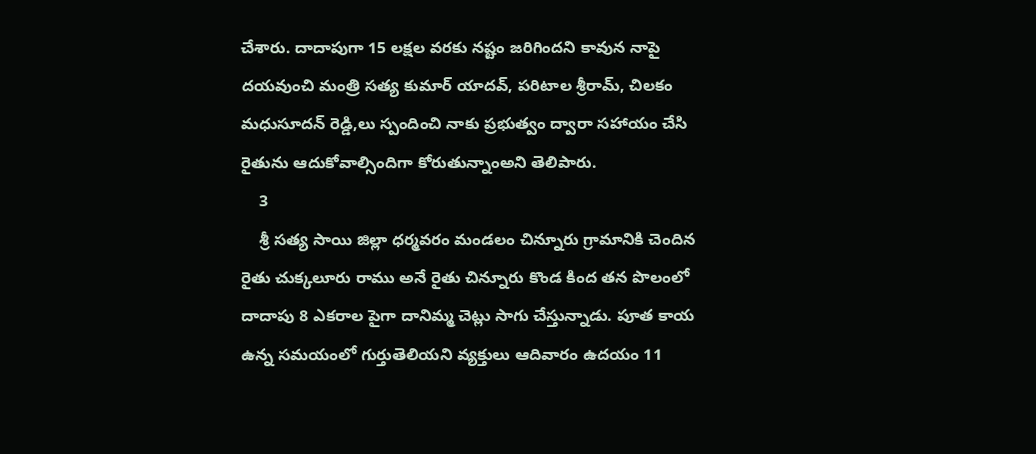చేశారు. దాదాపుగా 15 లక్షల వరకు నష్టం జరిగిందని కావున నాపై దయవుంచి మంత్రి సత్య కుమార్ యాదవ్, పరిటాల శ్రీరామ్, చిలకం మధుసూదన్ రెడ్డి,లు స్పందించి నాకు ప్రభుత్వం ద్వారా సహాయం చేసి రైతును ఆదుకోవాల్సిందిగా కోరుతున్నాంఅని తెలిపారు.
    3
    శ్రీ సత్య సాయి జిల్లా ధర్మవరం మండలం చిన్నూరు గ్రామానికి చెందిన రైతు చుక్కలూరు రాము అనే రైతు చిన్నూరు కొండ కింద తన పొలంలో దాదాపు 8 ఎకరాల పైగా దానిమ్మ చెట్లు సాగు చేస్తున్నాడు. పూత కాయ ఉన్న సమయంలో గుర్తుతెలియని వ్యక్తులు ఆదివారం ఉదయం 11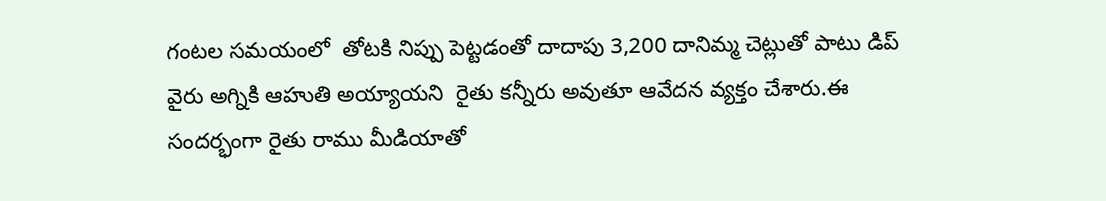గంటల సమయంలో  తోటకి నిప్పు పెట్టడంతో దాదాపు 3,200 దానిమ్మ చెట్లుతో పాటు డిప్ వైరు అగ్నికి ఆహుతి అయ్యాయని  రైతు కన్నీరు అవుతూ ఆవేదన వ్యక్తం చేశారు.ఈ సందర్భంగా రైతు రాము మీడియాతో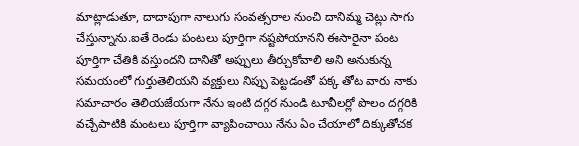మాట్లాడుతూ, దాదాపుగా నాలుగు సంవత్సరాల నుంచి దానిమ్మ చెట్లు సాగు చేస్తున్నాను.ఐతే రెండు పంటలు పూర్తిగా నష్టపోయానని ఈసారైనా పంట పూర్తిగా చేతికి వస్తుందని దానితో అప్పులు తీర్చుకోవాలి అని అనుకున్న  సమయంలో గుర్తుతెలియని వ్యక్తులు నిప్పు పెట్టడంతో పక్క తోట వారు నాకు సమాచారం తెలియజేయగా నేను ఇంటి దగ్గర నుండి టూవీలర్లో పొలం దగ్గరికి వచ్చేపాటికి మంటలు పూర్తిగా వ్యాపించాయి నేను ఏం చేయాలో దిక్కుతోచక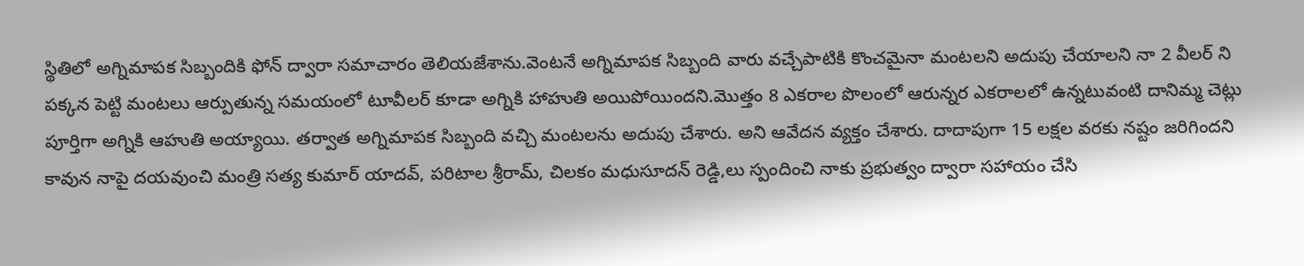స్థితిలో అగ్నిమాపక సిబ్బందికి ఫోన్ ద్వారా సమాచారం తెలియజేశాను.వెంటనే అగ్నిమాపక సిబ్బంది వారు వచ్చేపాటికి కొంచమైనా మంటలని అదుపు చేయాలని నా 2 వీలర్ ని పక్కన పెట్టి మంటలు ఆర్పుతున్న సమయంలో టూవీలర్ కూడా అగ్నికి హాహుతి అయిపోయిందని.మొత్తం 8 ఎకరాల పొలంలో ఆరున్నర ఎకరాలలో ఉన్నటువంటి దానిమ్మ చెట్లు పూర్తిగా అగ్నికి ఆహుతి అయ్యాయి. తర్వాత అగ్నిమాపక సిబ్బంది వచ్చి మంటలను అదుపు చేశారు. అని ఆవేదన వ్యక్తం చేశారు. దాదాపుగా 15 లక్షల వరకు నష్టం జరిగిందని కావున నాపై దయవుంచి మంత్రి సత్య కుమార్ యాదవ్, పరిటాల శ్రీరామ్, చిలకం మధుసూదన్ రెడ్డి,లు స్పందించి నాకు ప్రభుత్వం ద్వారా సహాయం చేసి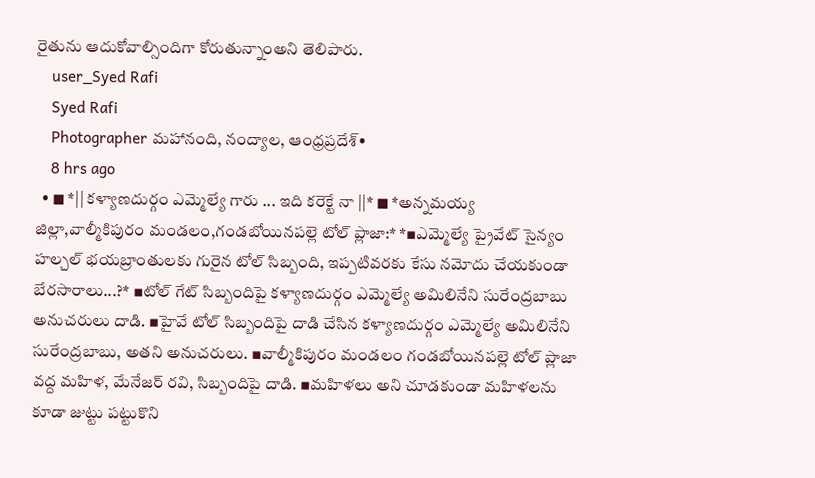రైతును ఆదుకోవాల్సిందిగా కోరుతున్నాంఅని తెలిపారు.
    user_Syed Rafi
    Syed Rafi
    Photographer మహానంది, నంద్యాల, ఆంధ్రప్రదేశ్•
    8 hrs ago
  • ◼ *|| కళ్యాణదుర్గం ఎమ్మెల్యే గారు ... ఇది కరెక్టే నా ||* ◼ *అన్నమయ్య జిల్లా,వాల్మీకిపురం మండలం,గండబోయినపల్లె టోల్ ప్లాజా:* *▪ఎమ్మెల్యే ప్రైవేట్ సైన్యం హల్చల్ భయబ్రాంతులకు గురైన టోల్ సిబ్బంది, ఇప్పటివరకు కేసు నమోదు చేయకుండా బేరసారాలు...?* ▪టోల్ గేట్ సిబ్బందిపై కళ్యాణదుర్గం ఎమ్మెల్యే అమిలినేని సురేంద్రబాబు అనుచరులు దాడి. ▪హైవే టోల్ సిబ్బందిపై దాడి చేసిన కళ్యాణదుర్గం ఎమ్మెల్యే అమిలినేని సురేంద్రబాబు, అతని అనుచరులు. ▪వాల్మీకిపురం మండలం గండబోయినపల్లె టోల్ ప్లాజా వద్ద మహిళ, మేనేజర్ రవి, సిబ్బందిపై దాడి. ▪మహిళలు అని చూడకుండా మహిళలను కూడా జుట్టు పట్టుకొని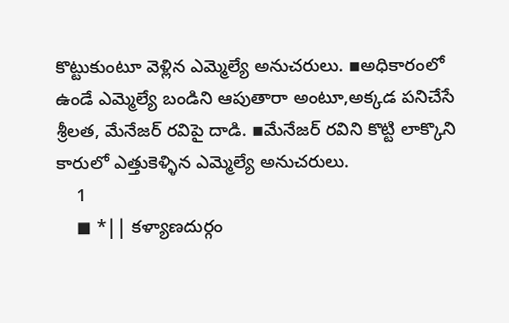కొట్టుకుంటూ వెళ్లిన ఎమ్మెల్యే అనుచరులు. ▪అధికారంలో ఉండే ఎమ్మెల్యే బండిని ఆపుతారా అంటూ,అక్కడ పనిచేసే శ్రీలత, మేనేజర్ రవిపై దాడి. ▪మేనేజర్ రవిని కొట్టి లాక్కొని కారులో ఎత్తుకెళ్ళిన ఎమ్మెల్యే అనుచరులు.
    1
    ◼ *|| కళ్యాణదుర్గం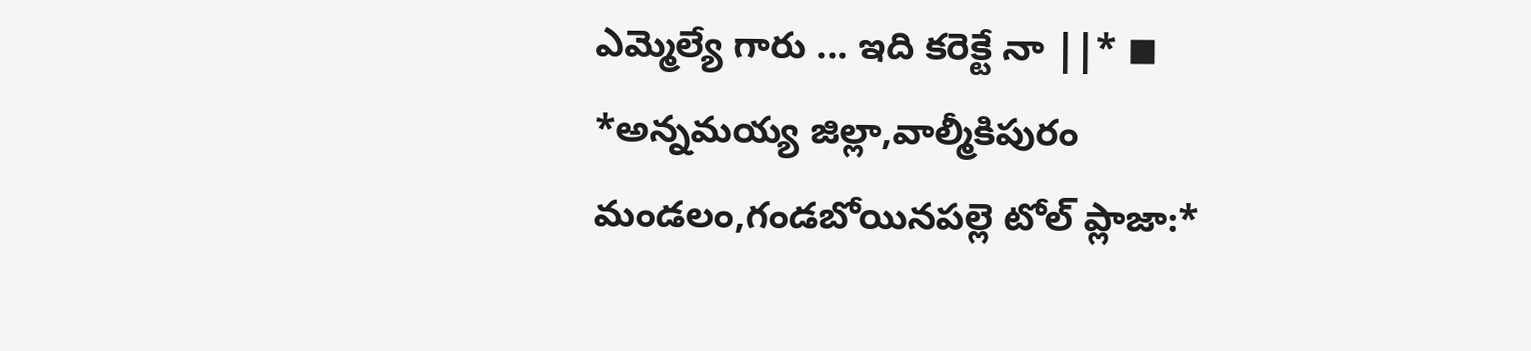ఎమ్మెల్యే గారు ... ఇది కరెక్టే నా ||* ◼
*అన్నమయ్య జిల్లా,వాల్మీకిపురం మండలం,గండబోయినపల్లె టోల్ ప్లాజా:*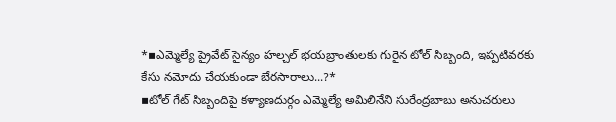*▪ఎమ్మెల్యే ప్రైవేట్ సైన్యం హల్చల్ భయబ్రాంతులకు గురైన టోల్ సిబ్బంది, ఇప్పటివరకు కేసు నమోదు చేయకుండా బేరసారాలు...?*
▪టోల్ గేట్ సిబ్బందిపై కళ్యాణదుర్గం ఎమ్మెల్యే అమిలినేని సురేంద్రబాబు అనుచరులు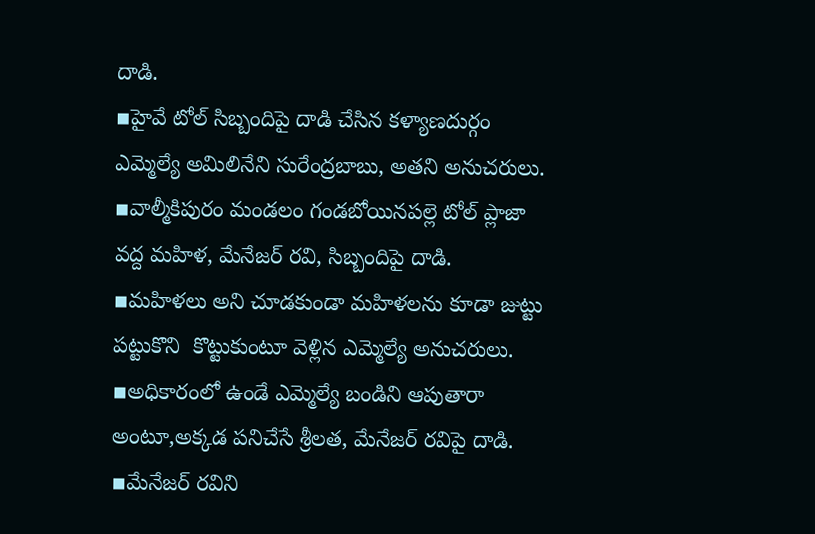దాడి.
▪హైవే టోల్ సిబ్బందిపై దాడి చేసిన కళ్యాణదుర్గం ఎమ్మెల్యే అమిలినేని సురేంద్రబాబు, అతని అనుచరులు.
▪వాల్మీకిపురం మండలం గండబోయినపల్లె టోల్ ప్లాజా వద్ద మహిళ, మేనేజర్ రవి, సిబ్బందిపై దాడి.
▪మహిళలు అని చూడకుండా మహిళలను కూడా జుట్టు పట్టుకొని  కొట్టుకుంటూ వెళ్లిన ఎమ్మెల్యే అనుచరులు.
▪అధికారంలో ఉండే ఎమ్మెల్యే బండిని ఆపుతారా అంటూ,అక్కడ పనిచేసే శ్రీలత, మేనేజర్ రవిపై దాడి.
▪మేనేజర్ రవిని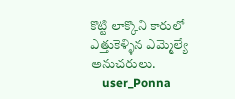కొట్టి లాక్కొని కారులో ఎత్తుకెళ్ళిన ఎమ్మెల్యే  అనుచరులు.
    user_Ponna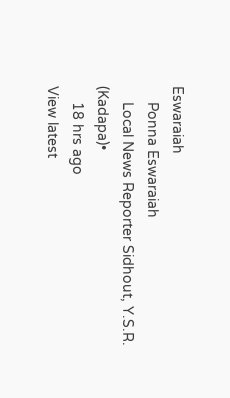Eswaraiah
    Ponna Eswaraiah
    Local News Reporter Sidhout, Y.S.R. (Kadapa)•
    18 hrs ago
View latest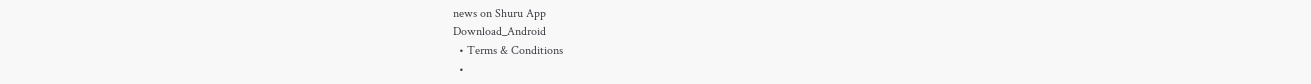news on Shuru App
Download_Android
  • Terms & Conditions
  •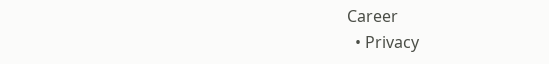Career
  • Privacy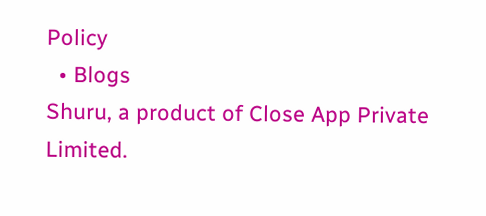Policy
  • Blogs
Shuru, a product of Close App Private Limited.